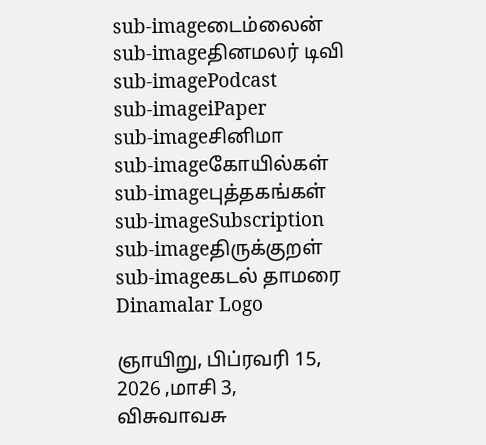sub-imageடைம்லைன்
sub-imageதினமலர் டிவி
sub-imagePodcast
sub-imageiPaper
sub-imageசினிமா
sub-imageகோயில்கள்
sub-imageபுத்தகங்கள்
sub-imageSubscription
sub-imageதிருக்குறள்
sub-imageகடல் தாமரை
Dinamalar Logo

ஞாயிறு, பிப்ரவரி 15, 2026 ,மாசி 3, விசுவாவசு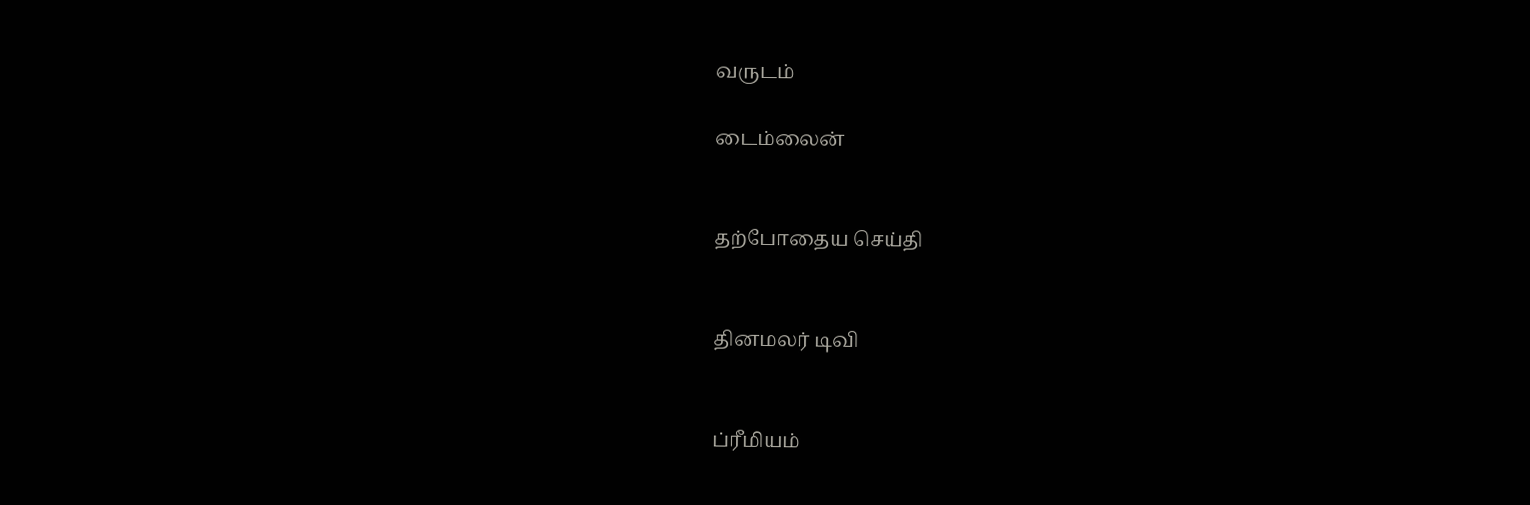வருடம்

டைம்லைன்


தற்போதைய செய்தி


தினமலர் டிவி


ப்ரீமியம்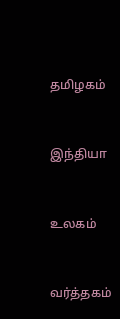தமிழகம்


இந்தியா


உலகம்


வர்த்தகம்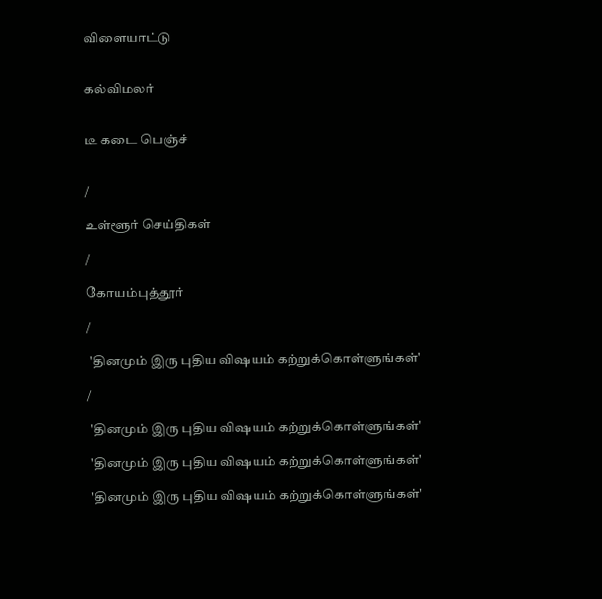விளையாட்டு


கல்விமலர்


டீ கடை பெஞ்ச்


/

உள்ளூர் செய்திகள்

/

கோயம்புத்தூர்

/

 'தினமும் இரு புதிய விஷயம் கற்றுக்கொள்ளுங்கள்'

/

 'தினமும் இரு புதிய விஷயம் கற்றுக்கொள்ளுங்கள்'

 'தினமும் இரு புதிய விஷயம் கற்றுக்கொள்ளுங்கள்'

 'தினமும் இரு புதிய விஷயம் கற்றுக்கொள்ளுங்கள்'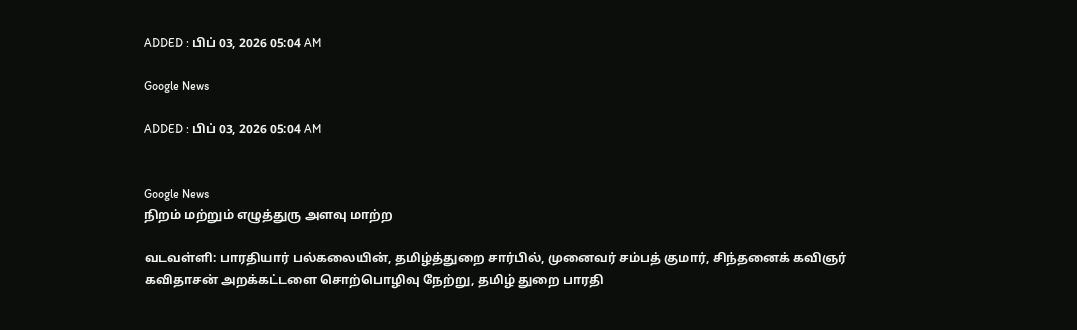ADDED : பிப் 03, 2026 05:04 AM

Google News

ADDED : பிப் 03, 2026 05:04 AM


Google News
நிறம் மற்றும் எழுத்துரு அளவு மாற்ற

வடவள்ளி: பாரதியார் பல்கலையின், தமிழ்த்துறை சார்பில், முனைவர் சம்பத் குமார், சிந்தனைக் கவிஞர் கவிதாசன் அறக்கட்டளை சொற்பொழிவு நேற்று, தமிழ் துறை பாரதி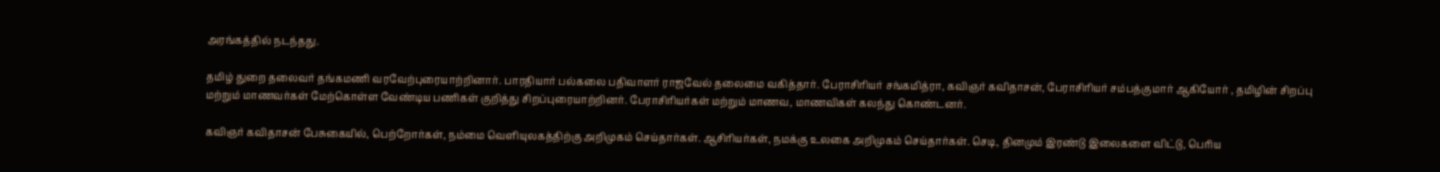அரங்கத்தில் நடந்தது.

தமிழ் துறை தலைவர் தங்கமணி வரவேற்புரையாற்றினார். பாரதியார் பல்கலை பதிவாளர் ராஜவேல் தலைமை வகித்தார். பேராசிரியர் சங்கமித்ரா, கவிஞர் கவிதாசன், பேராசிரியர் சம்பத்குமார் ஆகியோர் , தமிழின் சிறப்பு மற்றும் மாணவர்கள் மேற்கொள்ள வேண்டிய பணிகள் குறித்து சிறப்புரையாற்றினர். பேராசிரியர்கள் மற்றும் மாணவ, மாணவிகள் கலந்து கொண்டனர்.

கவிஞர் கவிதாசன் பேசுகையில், பெற்றோர்கள், நம்மை வெளியுலகத்திற்கு அறிமுகம் செய்தார்கள். ஆசிரியர்கள், நமக்கு உலகை அறிமுகம் செய்தார்கள். செடி, தினமும் இரண்டு இலைகளை விட்டு, பெரிய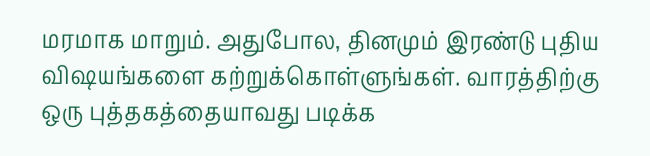மரமாக மாறும். அதுபோல, தினமும் இரண்டு புதிய விஷயங்களை கற்றுக்கொள்ளுங்கள். வாரத்திற்கு ஒரு புத்தகத்தையாவது படிக்க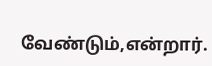வேண்டும்,என்றார்.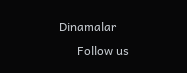Dinamalar
      Follow us